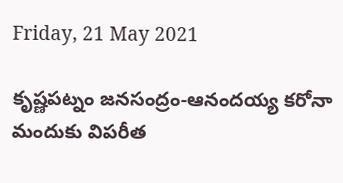Friday, 21 May 2021

కృష్ణపట్నం జనసంద్రం-ఆనందయ్య కరోనా మందుకు విపరీత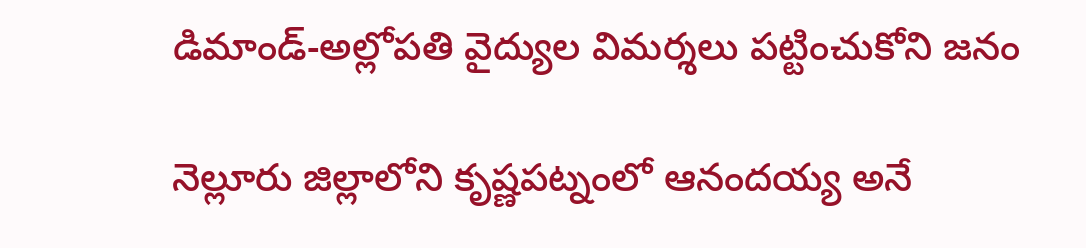డిమాండ్-అల్లోపతి వైద్యుల విమర్శలు పట్టించుకోని జనం

నెల్లూరు జిల్లాలోని కృష్ణపట్నంలో ఆనందయ్య అనే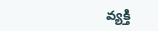వ్యక్తి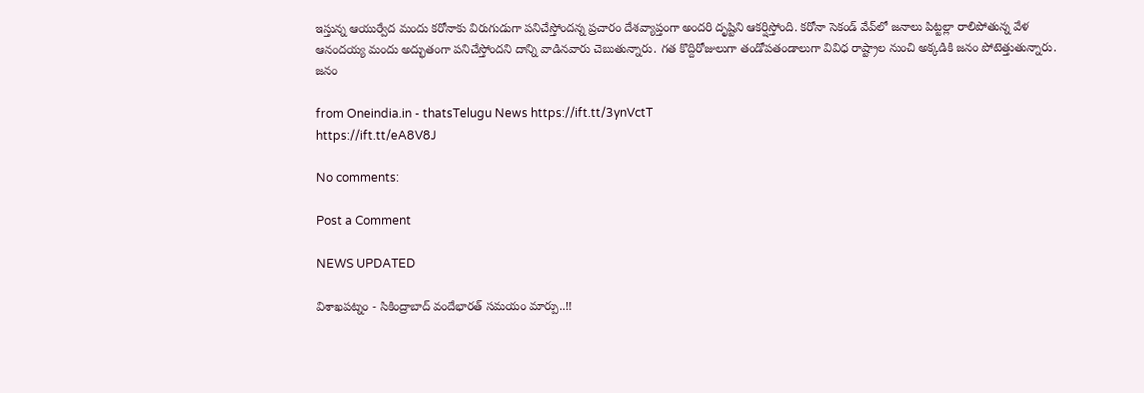ఇస్తున్న ఆయుర్వేద మందు కరోనాకు విరుగుడుగా పనిచేస్తోందన్న ప్రచారం దేశవ్యాప్తంగా అందరి దృష్టిని ఆకర్షిస్తోంది. కరోనా సెకండ్ వేవ్‌లో జనాలు పిట్టల్లా రాలిపోతున్న వేళ ఆనందయ్య మందు అద్భుతంగా పనిచేస్తోందని దాన్ని వాడినవారు చెబుతున్నారు. గత కొద్దిరోజులుగా తండోపతండాలుగా వివిధ రాష్ట్రాల నుంచి అక్కడికి జనం పోటెత్తుతున్నారు. జనం

from Oneindia.in - thatsTelugu News https://ift.tt/3ynVctT
https://ift.tt/eA8V8J

No comments:

Post a Comment

NEWS UPDATED

విశాఖపట్నం - సికింద్రాబాద్ వందేభారత్ సమయం మార్పు..!!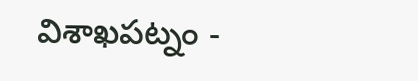విశాఖపట్నం -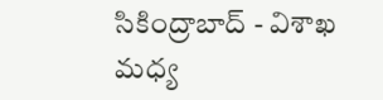సికింద్రాబాద్ - విశాఖ మధ్య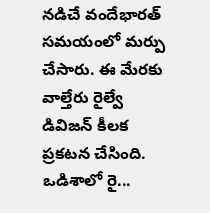నడిచే వందేభారత్ సమయంలో మర్పు చేసారు. ఈ మేరకు వాల్తేరు రైల్వే డివిజన్ కీలక ప్రకటన చేసింది. ఒడిశాలో రై...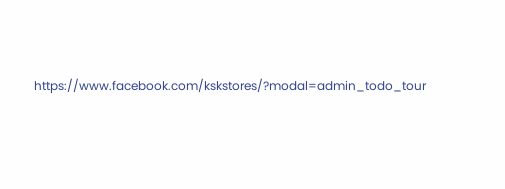https://www.facebook.com/kskstores/?modal=admin_todo_tour